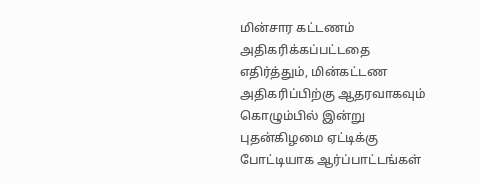மின்சார கட்டணம் அதிகரிக்கப்பட்டதை எதிர்த்தும், மின்கட்டண அதிகரிப்பிற்கு ஆதரவாகவும் கொழும்பில் இன்று புதன்கிழமை ஏட்டிக்கு போட்டியாக ஆர்ப்பாட்டங்கள்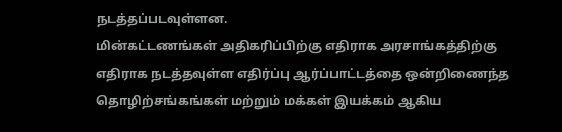நடத்தப்படவுள்ளன.
மின்கட்டணங்கள் அதிகரிப்பிற்கு எதிராக அரசாங்கத்திற்கு எதிராக நடத்தவுள்ள எதிர்ப்பு ஆர்ப்பாட்டத்தை ஒன்றிணைந்த தொழிற்சங்கங்கள் மற்றும் மக்கள் இயக்கம் ஆகிய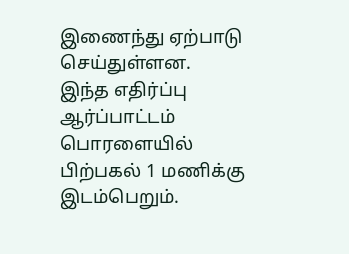இணைந்து ஏற்பாடு செய்துள்ளன.
இந்த எதிர்ப்பு ஆர்ப்பாட்டம் பொரளையில் பிற்பகல் 1 மணிக்கு இடம்பெறும்.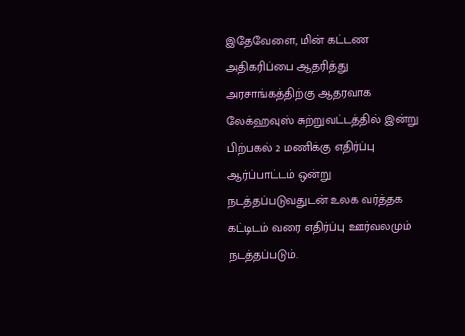இதேவேளை, மின் கட்டண அதிகரிப்பை ஆதரித்து அரசாங்கத்திற்கு ஆதரவாக லேக்ஹவுஸ் சுற்றுவட்டத்தில் இன்று பிற்பகல் 2 மணிக்கு எதிர்ப்பு ஆர்ப்பாட்டம் ஒன்று நடத்தப்படுவதுடன் உலக வர்த்தக கட்டிடம் வரை எதிர்ப்பு ஊர்வலமும் நடத்தப்படும்.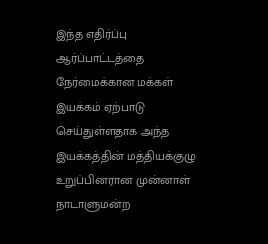இந்த எதிர்ப்பு ஆர்ப்பாட்டத்தை நேர்மைக்கான மக்கள் இயக்கம் ஏற்பாடு செய்துள்ளதாக அந்த இயக்கத்தின் மத்தியக்குழு உறுப்பினரான முன்னாள் நாடாளுமன்ற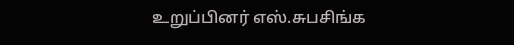உறுப்பினர் எஸ்.சுபசிங்க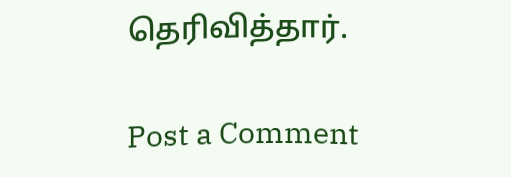தெரிவித்தார்.

Post a Comment